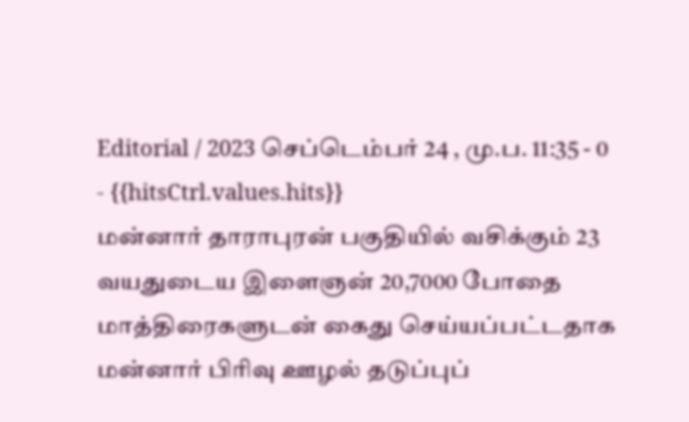Editorial / 2023 செப்டெம்பர் 24 , மு.ப. 11:35 - 0 - {{hitsCtrl.values.hits}}
மன்னார் தாராபுரன் பகுதியில் வசிக்கும் 23 வயதுடைய இளைஞன் 20,7000 போதை மாத்திரைகளுடன் கைது செய்யப்பட்டதாக மன்னார் பிரிவு ஊழல் தடுப்புப்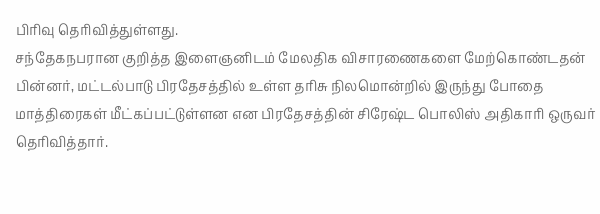பிரிவு தெரிவித்துள்ளது.
சந்தேகநபரான குறித்த இளைஞனிடம் மேலதிக விசாரணைகளை மேற்கொண்டதன் பின்னர், மட்டல்பாடு பிரதேசத்தில் உள்ள தரிசு நிலமொன்றில் இருந்து போதை மாத்திரைகள் மீட்கப்பட்டுள்ளன என பிரதேசத்தின் சிரேஷ்ட பொலிஸ் அதிகாரி ஒருவர் தெரிவித்தார்.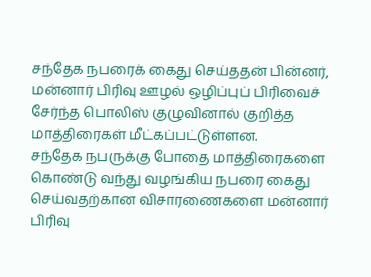சந்தேக நபரைக் கைது செய்ததன் பின்னர், மன்னார் பிரிவு ஊழல் ஒழிப்புப் பிரிவைச் சேர்ந்த பொலிஸ் குழுவினால் குறித்த மாத்திரைகள் மீட்கப்பட்டுள்ளன.
சந்தேக நபருக்கு போதை மாத்திரைகளை கொண்டு வந்து வழங்கிய நபரை கைது செய்வதற்கான விசாரணைகளை மன்னார் பிரிவு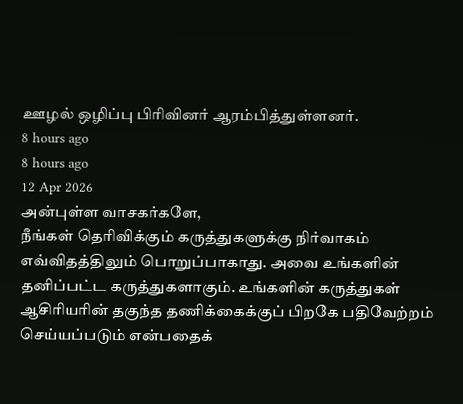ஊழல் ஒழிப்பு பிரிவினர் ஆரம்பித்துள்ளனர்.
8 hours ago
8 hours ago
12 Apr 2026
அன்புள்ள வாசகர்களே,
நீங்கள் தெரிவிக்கும் கருத்துகளுக்கு நிர்வாகம் எவ்விதத்திலும் பொறுப்பாகாது. அவை உங்களின் தனிப்பட்ட கருத்துகளாகும். உங்களின் கருத்துகள் ஆசிரியரின் தகுந்த தணிக்கைக்குப் பிறகே பதிவேற்றம் செய்யப்படும் என்பதைக்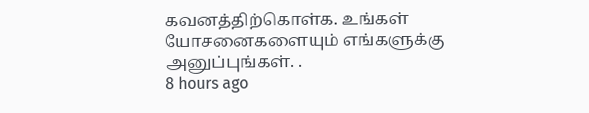கவனத்திற்கொள்க. உங்கள் யோசனைகளையும் எங்களுக்கு அனுப்புங்கள். .
8 hours ago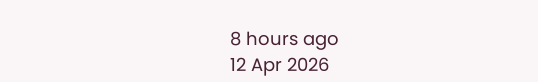8 hours ago
12 Apr 2026